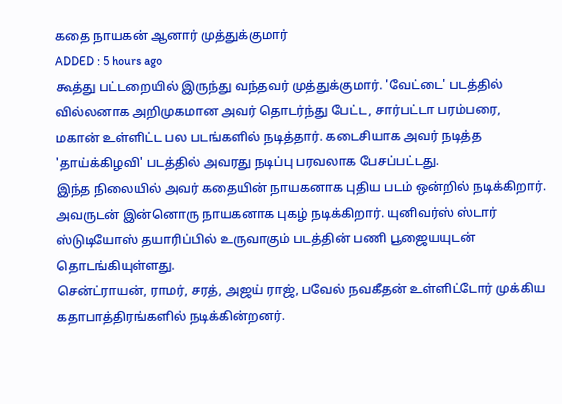கதை நாயகன் ஆனார் முத்துக்குமார்
ADDED : 5 hours ago
கூத்து பட்டறையில் இருந்து வந்தவர் முத்துக்குமார். 'வேட்டை' படத்தில் வில்லனாக அறிமுகமான அவர் தொடர்ந்து பேட்ட, சார்பட்டா பரம்பரை, மகான் உள்ளிட்ட பல படங்களில் நடித்தார். கடைசியாக அவர் நடித்த 'தாய்க்கிழவி' படத்தில் அவரது நடிப்பு பரவலாக பேசப்பட்டது.
இந்த நிலையில் அவர் கதையின் நாயகனாக புதிய படம் ஒன்றில் நடிக்கிறார். அவருடன் இன்னொரு நாயகனாக புகழ் நடிக்கிறார். யுனிவர்ஸ் ஸ்டார் ஸ்டுடியோஸ் தயாரிப்பில் உருவாகும் படத்தின் பணி பூஜையயுடன் தொடங்கியுள்ளது.
சென்ட்ராயன், ராமர், சரத், அஜய் ராஜ், பவேல் நவகீதன் உள்ளிட்டோர் முக்கிய கதாபாத்திரங்களில் நடிக்கின்றனர்.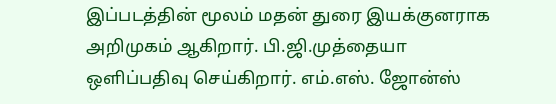இப்படத்தின் மூலம் மதன் துரை இயக்குனராக அறிமுகம் ஆகிறார். பி.ஜி.முத்தையா ஒளிப்பதிவு செய்கிறார். எம்.எஸ். ஜோன்ஸ்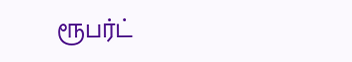ரூபர்ட்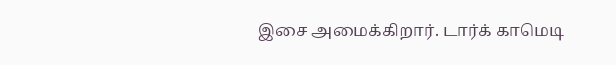இசை அமைக்கிறார். டார்க் காமெடி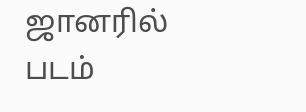ஜானரில் படம்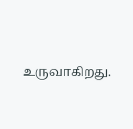உருவாகிறது.